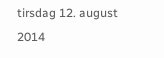tirsdag 12. august 2014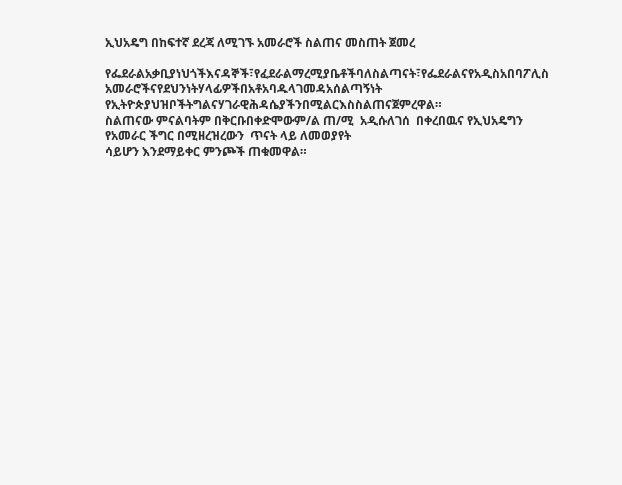ኢህአዴግ በከፍተኛ ደረጃ ለሚገኙ አመራሮች ስልጠና መስጠት ጀመረ

የፌደራልአቃቢያነህጎችእናዳኞች፣የፈደራልማረሚያቤቶችባለስልጣናት፣የፌደራልናየአዲስአበባፖሊስ
አመራሮችናየደህንነትሃላፊዎችበአቶአባዱላገመዳአሰልጣኝነት  የኢትዮጵያህዝቦችትግልናሃገራዊሕዳሴያችንበሚልርእስስልጠናጀምረዋል።
ስልጠናው ምናልባትም በቅርቡበቀድሞውም/ል ጠ/ሚ  አዲሱለገሰ  በቀረበዉና የኢህአዴግን የአመራር ችግር በሚዘረዝረውን  ጥናት ላይ ለመወያየት
ሳይሆን እንደማይቀር ምንጮች ጠቁመዋል።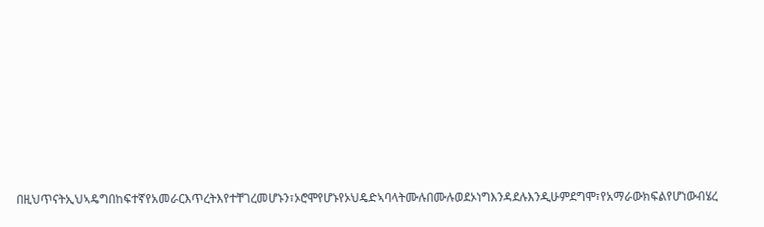በዚህጥናትኢህኣዴግበከፍተኛየአመራርእጥረትእየተቸገረመሆኑን፣ኦሮሞየሆኑየኦህዴድኣባላትሙሉበሙሉወደኦነግእንዳደሉእንዲሁምደግሞ፣የአማራውክፍልየሆነውብሄረ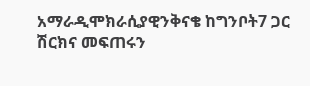አማራዲሞክራሲያዊንቅናቄ ከግንቦት7 ጋር ሽርክና መፍጠሩን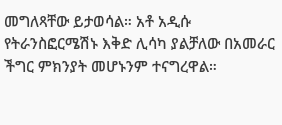መግለጻቸው ይታወሳል። አቶ አዲሱ የትራንስፎርሜሽኑ እቅድ ሊሳካ ያልቻለው በአመራር ችግር ምክንያት መሆኑንም ተናግረዋል።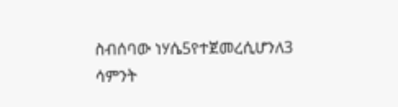ስብሰባው ነሃሴ5የተጀመረሲሆንለ3 ሳምንት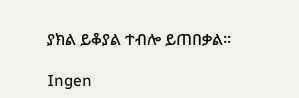ያክል ይቆያል ተብሎ ይጠበቃል።

Ingen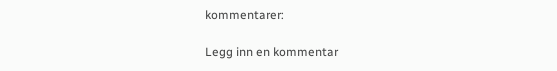kommentarer:

Legg inn en kommentar